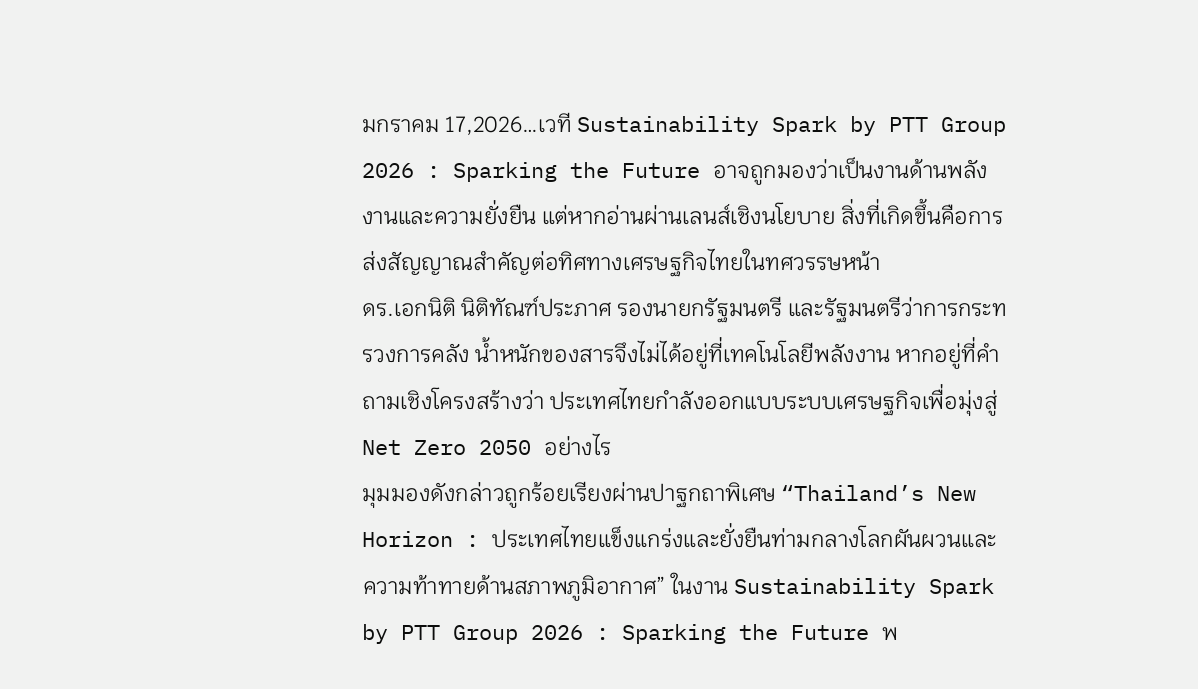มกราคม 17,2026…เวที Sustainability Spark by PTT Group 2026 : Sparking the Future อาจถูกมองว่าเป็นงานด้านพลังงานและความยั่งยืน แต่หากอ่านผ่านเลนส์เชิงนโยบาย สิ่งที่เกิดขึ้นคือการส่งสัญญาณสำคัญต่อทิศทางเศรษฐกิจไทยในทศวรรษหน้า
ดร.เอกนิติ นิติทัณฑ์ประภาศ รองนายกรัฐมนตรี และรัฐมนตรีว่าการกระทรวงการคลัง น้ำหนักของสารจึงไม่ได้อยู่ที่เทคโนโลยีพลังงาน หากอยู่ที่คำถามเชิงโครงสร้างว่า ประเทศไทยกำลังออกแบบระบบเศรษฐกิจเพื่อมุ่งสู่ Net Zero 2050 อย่างไร
มุมมองดังกล่าวถูกร้อยเรียงผ่านปาฐกถาพิเศษ “Thailand’s New Horizon : ประเทศไทยแข็งแกร่งและยั่งยืนท่ามกลางโลกผันผวนและความท้าทายด้านสภาพภูมิอากาศ” ในงาน Sustainability Spark by PTT Group 2026 : Sparking the Future พ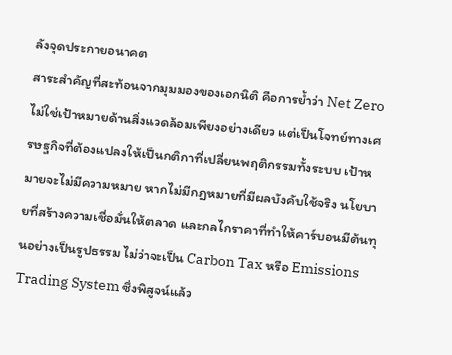ลังจุดประกายอนาคต
สาระสำคัญที่สะท้อนจากมุมมองของเอกนิติ คือการย้ำว่า Net Zero ไม่ใช่เป้าหมายด้านสิ่งแวดล้อมเพียงอย่างเดียว แต่เป็นโจทย์ทางเศรษฐกิจที่ต้องแปลงให้เป็นกติกาที่เปลี่ยนพฤติกรรมทั้งระบบ เป้าหมายจะไม่มีความหมาย หากไม่มีกฎหมายที่มีผลบังคับใช้จริง นโยบายที่สร้างความเชื่อมั่นให้ตลาด และกลไกราคาที่ทำให้คาร์บอนมีต้นทุนอย่างเป็นรูปธรรม ไม่ว่าจะเป็น Carbon Tax หรือ Emissions Trading System ซึ่งพิสูจน์แล้ว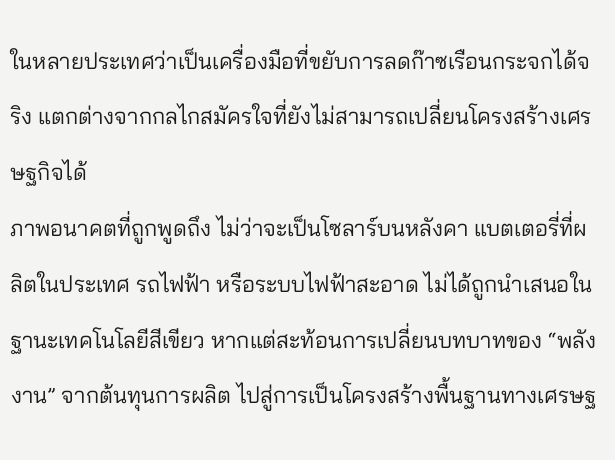ในหลายประเทศว่าเป็นเครื่องมือที่ขยับการลดก๊าซเรือนกระจกได้จริง แตกต่างจากกลไกสมัครใจที่ยังไม่สามารถเปลี่ยนโครงสร้างเศรษฐกิจได้
ภาพอนาคตที่ถูกพูดถึง ไม่ว่าจะเป็นโซลาร์บนหลังคา แบตเตอรี่ที่ผลิตในประเทศ รถไฟฟ้า หรือระบบไฟฟ้าสะอาด ไม่ได้ถูกนำเสนอในฐานะเทคโนโลยีสีเขียว หากแต่สะท้อนการเปลี่ยนบทบาทของ “พลังงาน” จากต้นทุนการผลิต ไปสู่การเป็นโครงสร้างพื้นฐานทางเศรษฐ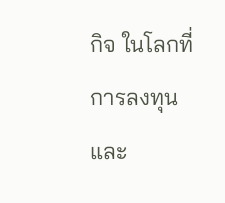กิจ ในโลกที่การลงทุนและ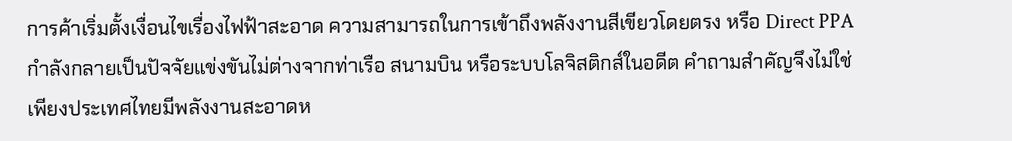การค้าเริ่มตั้งเงื่อนไขเรื่องไฟฟ้าสะอาด ความสามารถในการเข้าถึงพลังงานสีเขียวโดยตรง หรือ Direct PPA กำลังกลายเป็นปัจจัยแข่งขันไม่ต่างจากท่าเรือ สนามบิน หรือระบบโลจิสติกส์ในอดีต คำถามสำคัญจึงไม่ใช่เพียงประเทศไทยมีพลังงานสะอาดห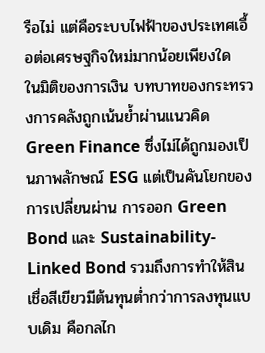รือไม่ แต่คือระบบไฟฟ้าของประเทศเอื้อต่อเศรษฐกิจใหม่มากน้อยเพียงใด
ในมิติของการเงิน บทบาทของกระทรวงการคลังถูกเน้นย้ำผ่านแนวคิด Green Finance ซึ่งไม่ได้ถูกมองเป็นภาพลักษณ์ ESG แต่เป็นคันโยกของการเปลี่ยนผ่าน การออก Green Bond และ Sustainability-Linked Bond รวมถึงการทำให้สินเชื่อสีเขียวมีต้นทุนต่ำกว่าการลงทุนแบบเดิม คือกลไก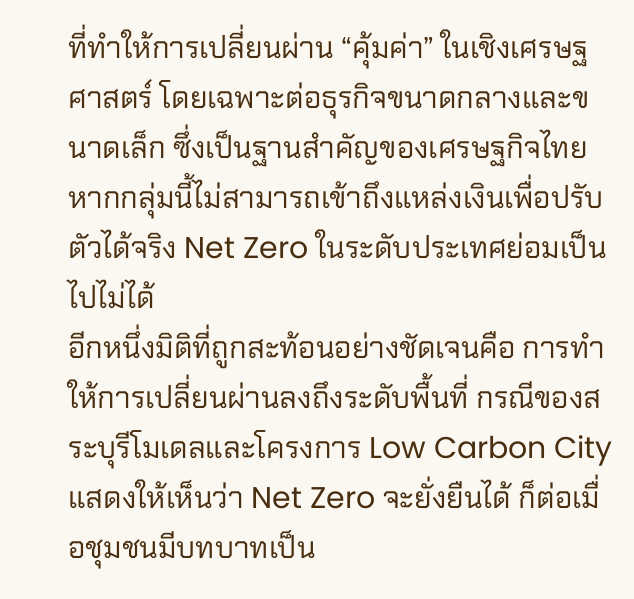ที่ทำให้การเปลี่ยนผ่าน “คุ้มค่า” ในเชิงเศรษฐศาสตร์ โดยเฉพาะต่อธุรกิจขนาดกลางและขนาดเล็ก ซึ่งเป็นฐานสำคัญของเศรษฐกิจไทย หากกลุ่มนี้ไม่สามารถเข้าถึงแหล่งเงินเพื่อปรับตัวได้จริง Net Zero ในระดับประเทศย่อมเป็นไปไม่ได้
อีกหนึ่งมิติที่ถูกสะท้อนอย่างชัดเจนคือ การทำให้การเปลี่ยนผ่านลงถึงระดับพื้นที่ กรณีของสระบุรีโมเดลและโครงการ Low Carbon City แสดงให้เห็นว่า Net Zero จะยั่งยืนได้ ก็ต่อเมื่อชุมชนมีบทบาทเป็น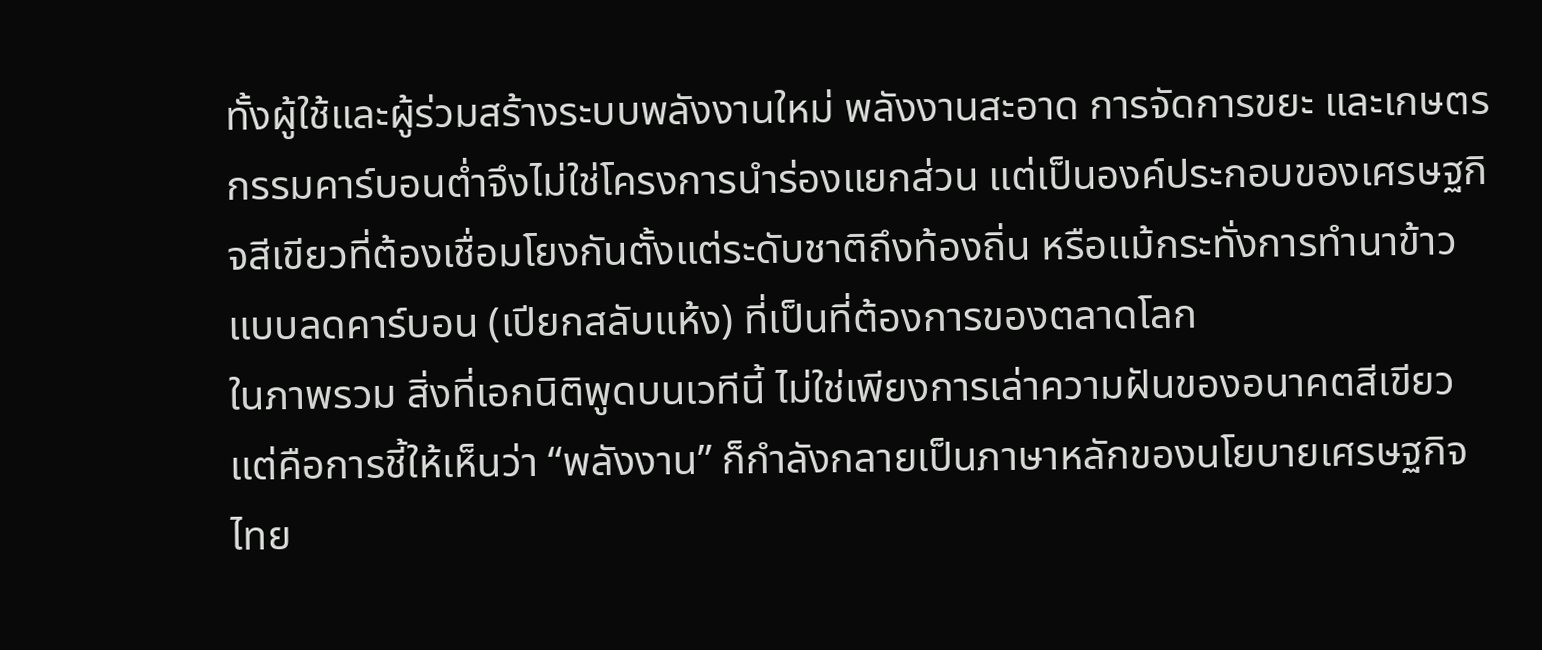ทั้งผู้ใช้และผู้ร่วมสร้างระบบพลังงานใหม่ พลังงานสะอาด การจัดการขยะ และเกษตรกรรมคาร์บอนต่ำจึงไม่ใช่โครงการนำร่องแยกส่วน แต่เป็นองค์ประกอบของเศรษฐกิจสีเขียวที่ต้องเชื่อมโยงกันตั้งแต่ระดับชาติถึงท้องถิ่น หรือแม้กระทั่งการทำนาข้าวแบบลดคาร์บอน (เปียกสลับแห้ง) ที่เป็นที่ต้องการของตลาดโลก
ในภาพรวม สิ่งที่เอกนิติพูดบนเวทีนี้ ไม่ใช่เพียงการเล่าความฝันของอนาคตสีเขียว แต่คือการชี้ให้เห็นว่า “พลังงาน” ก็กำลังกลายเป็นภาษาหลักของนโยบายเศรษฐกิจไทย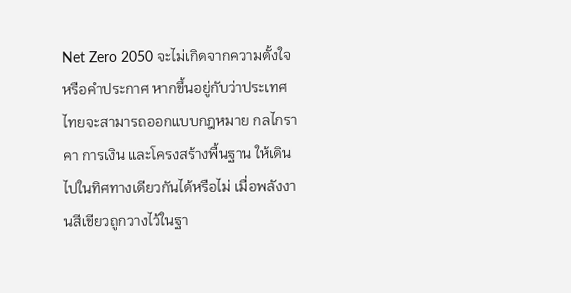Net Zero 2050 จะไม่เกิดจากความตั้งใจหรือคำประกาศ หากขึ้นอยู่กับว่าประเทศไทยจะสามารถออกแบบกฎหมาย กลไกราคา การเงิน และโครงสร้างพื้นฐาน ให้เดินไปในทิศทางเดียวกันได้หรือไม่ เมื่อพลังงานสีเขียวถูกวางไว้ในฐา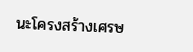นะโครงสร้างเศรษ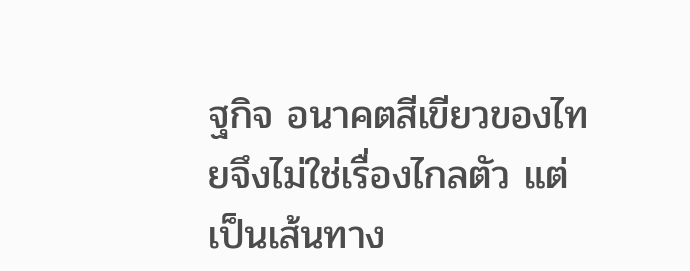ฐกิจ อนาคตสีเขียวของไทยจึงไม่ใช่เรื่องไกลตัว แต่เป็นเส้นทาง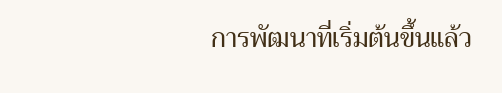การพัฒนาที่เริ่มต้นขึ้นแล้ว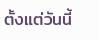ตั้งแต่วันนี้